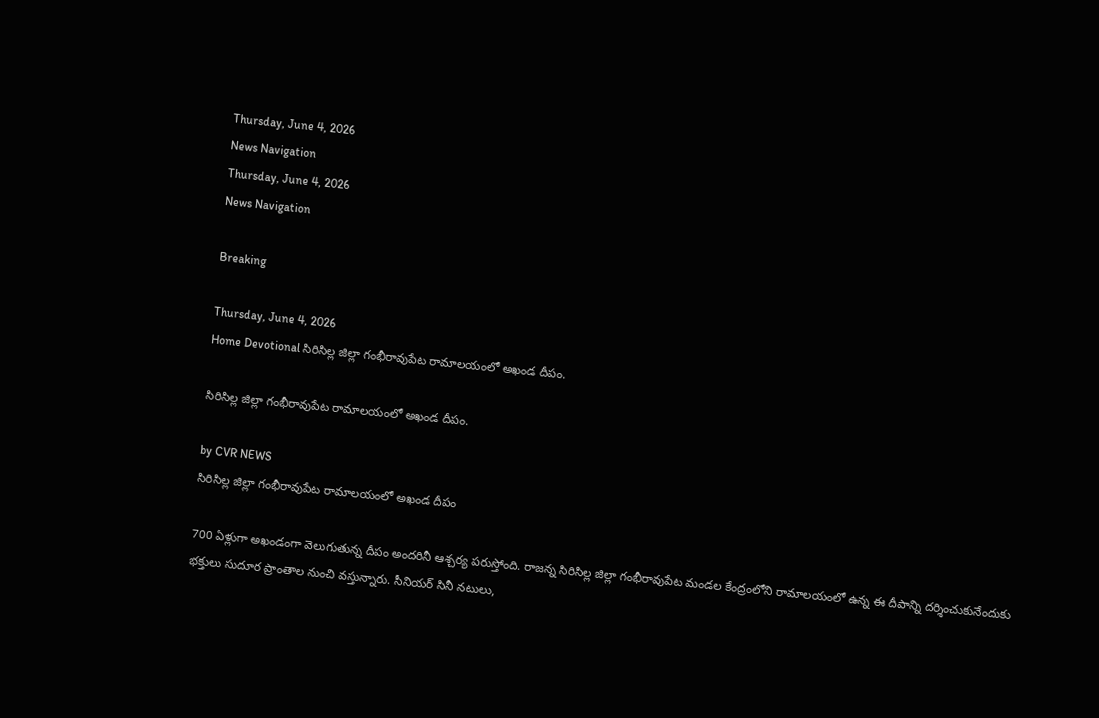Thursday, June 4, 2026
News Navigation
Thursday, June 4, 2026
News Navigation

Breaking

Thursday, June 4, 2026
Home Devotional సిరిసిల్ల జిల్లా గంభీరావుపేట రామాలయంలో అఖండ దీపం.

సిరిసిల్ల జిల్లా గంభీరావుపేట రామాలయంలో అఖండ దీపం.

by CVR NEWS
సిరిసిల్ల జిల్లా గంభీరావుపేట రామాలయంలో అఖండ దీపం

700 ఏళ్లుగా అఖండంగా వెలుగుతున్న దీపం అందరినీ ఆశ్చర్య పరుస్తోంది. రాజన్న సిరిసిల్ల జిల్లా గంభీరావుపేట మండల కేంద్రంలోని రామాలయంలో ఉన్న ఈ దీపాన్ని దర్శించుకునేందుకు భక్తులు సుదూర ప్రాంతాల నుంచి వస్తున్నారు. సీనియర్ సినీ నటులు,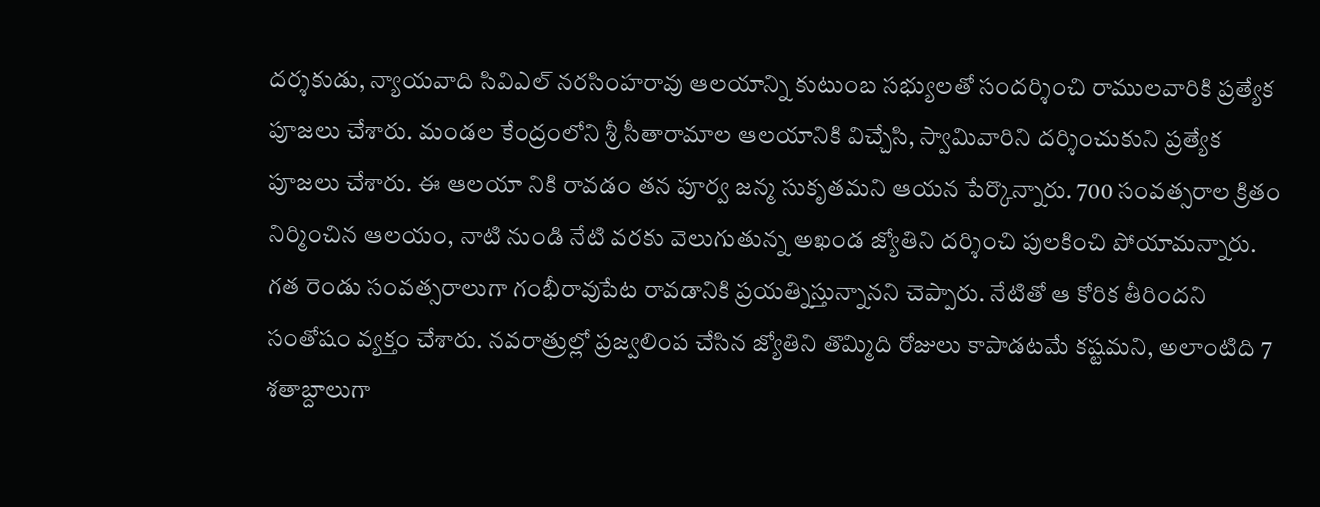దర్శకుడు, న్యాయవాది సివిఎల్ నరసింహరావు ఆలయాన్ని కుటుంబ సభ్యులతో సందర్శించి రాములవారికి ప్రత్యేక పూజలు చేశారు. మండల కేంద్రంలోని శ్రీ సీతారామాల ఆలయానికి విచ్చేసి, స్వామివారిని దర్శించుకుని ప్రత్యేక పూజలు చేశారు. ఈ ఆలయా నికి రావడం తన పూర్వ జన్మ సుకృతమని ఆయన పేర్కొన్నారు. 700 సంవత్సరాల క్రితం నిర్మించిన ఆలయం, నాటి నుండి నేటి వరకు వెలుగుతున్న అఖండ జ్యోతిని దర్శించి పులకించి పోయామన్నారు. గత రెండు సంవత్సరాలుగా గంభీరావుపేట రావడానికి ప్రయత్నిస్తున్నానని చెప్పారు. నేటితో ఆ కోరిక తీరిందని సంతోషం వ్యక్తం చేశారు. నవరాత్రుల్లో ప్రజ్వలింప చేసిన జ్యోతిని తొమ్మిది రోజులు కాపాడటమే కష్టమని, అలాంటిది 7 శతాబ్దాలుగా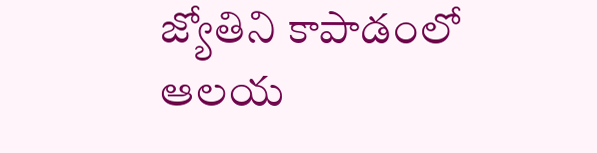జ్యోతిని కాపాడంలో ఆలయ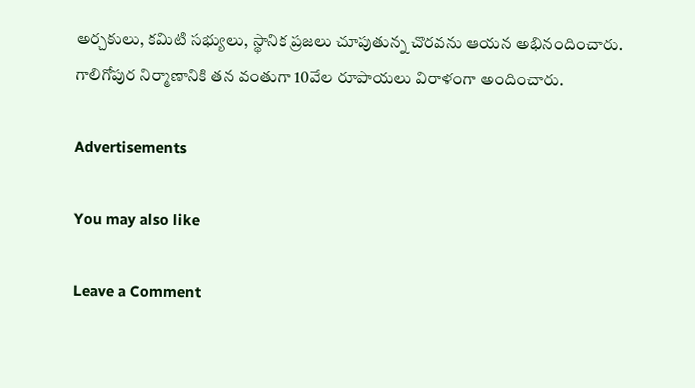అర్చకులు, కమిటి సభ్యులు, స్థానిక ప్రజలు చూపుతున్న చొరవను ఆయన అభినందించారు. గాలిగోపుర నిర్మాణానికి తన వంతుగా 10వేల రూపాయలు విరాళంగా అందించారు.

Advertisements

You may also like

Leave a Comment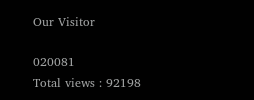Our Visitor

020081
Total views : 92198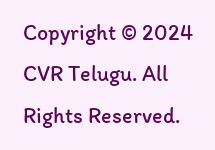Copyright © 2024 CVR Telugu. All Rights Reserved.